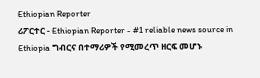Ethiopian Reporter
ሪፖርተር - Ethiopian Reporter - #1 reliable news source in Ethiopia ግብርና በተማሪዎች የሚመረጥ ዘርፍ መሆኑ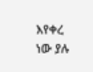እየቀረ ነው ያሉ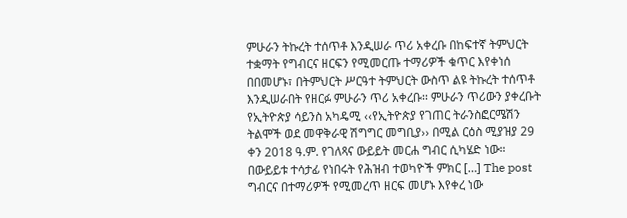ምሁራን ትኩረት ተሰጥቶ እንዲሠራ ጥሪ አቀረቡ በከፍተኛ ትምህርት ተቋማት የግብርና ዘርፍን የሚመርጡ ተማሪዎች ቁጥር እየቀነሰ በበመሆኑ፣ በትምህርት ሥርዓተ ትምህርት ውስጥ ልዩ ትኩረት ተሰጥቶ እንዲሠራበት የዘርፉ ምሁራን ጥሪ አቀረቡ፡፡ ምሁራን ጥሪውን ያቀረቡት የኢትዮጵያ ሳይንስ አካዴሚ ‹‹የኢትዮጵያ የገጠር ትራንስፎርሜሽን ትልሞች ወደ መዋቅራዊ ሽግግር መግቢያ›› በሚል ርዕስ ሚያዝያ 29 ቀን 2018 ዓ.ም. የገለጻና ውይይት መርሐ ግብር ሲካሄድ ነው። በውይይቱ ተሳታፊ የነበሩት የሕዝብ ተወካዮች ምክር […] The post ግብርና በተማሪዎች የሚመረጥ ዘርፍ መሆኑ እየቀረ ነው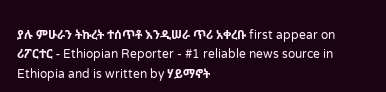ያሉ ምሁራን ትኩረት ተሰጥቶ እንዲሠራ ጥሪ አቀረቡ first appear on ሪፖርተር - Ethiopian Reporter - #1 reliable news source in Ethiopia and is written by ሃይማኖት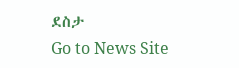ደስታ
Go to News Site